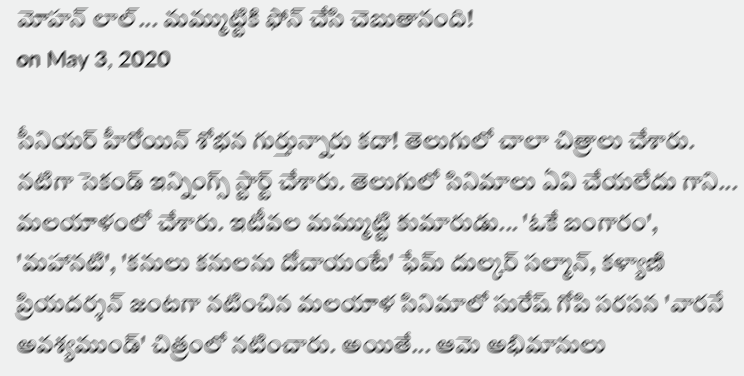మోహన్ లాల్... మమ్ముట్టికి ఫోన్ చేసి చెబుతానంది!
on May 3, 2020

సీనియర్ హీరోయిన్ శోభన గుర్తున్నారు కదా! తెలుగులో చాలా చిత్రాలు చేశారు. నటిగా సెకండ్ ఇన్నింగ్స్ స్టార్ట్ చేశారు. తెలుగులో సినిమాలు ఏవి చేయలేదు గాని... మలయాళంలో చేశారు. ఇటీవల మమ్ముట్టి కుమారుడు... 'ఓకే బంగారం', 'మహానటి', 'కనులు కనులను దోచాయంటే' ఫేమ్ దుల్కర్ సల్మాన్, కళ్యాణి ప్రియదర్శన్ జంటగా నటించిన మలయాళ సినిమాలో సురేష్ గోపి సరసన 'వారనే అవశ్యముండ్' చిత్రంలో నటించారు. అయితే... ఆమె అభిమానులు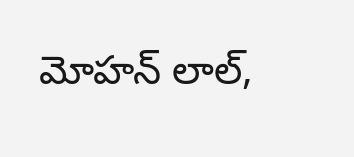మోహన్ లాల్,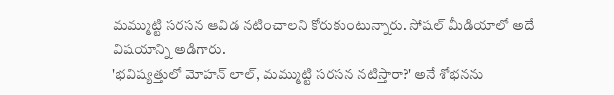మమ్ముట్టి సరసన ఆవిడ నటించాలని కోరుకుంటున్నారు. సోషల్ మీడియాలో అదే విషయాన్ని అడిగారు.
'భవిష్యత్తులో మోహన్ లాల్, మమ్ముట్టి సరసన నటిస్తారా?' అనే శోభనను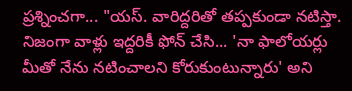ప్రశ్నించగా... "యస్. వారిద్దరితో తప్పకుండా నటిస్తా. నిజంగా వాళ్లు ఇద్దరికీ ఫోన్ చేసి... 'నా ఫాలోయర్లు మీతో నేను నటించాలని కోరుకుంటున్నారు' అని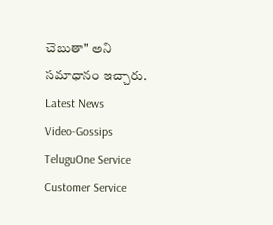చెబుతా" అని సమాధానం ఇచ్చారు.
Latest News
Video-Gossips
TeluguOne Service
Customer Service